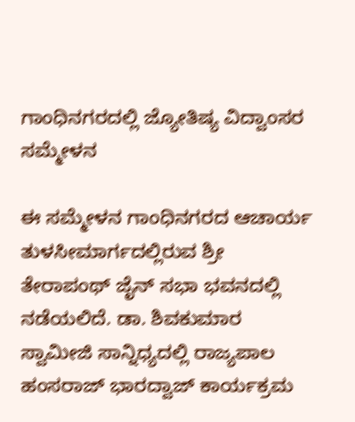ಗಾಂಧಿನಗರದಲ್ಲಿ ಜ್ಯೋತಿಷ್ಯ ವಿದ್ವಾಂಸರ ಸಮ್ಮೇಳನ

ಈ ಸಮ್ಮೇಳನ ಗಾಂಧಿನಗರದ ಆಚಾರ್ಯ ತುಳಸೀಮಾರ್ಗದಲ್ಲಿರುವ ಶ್ರೀ ತೇರಾಪಂಥ್ ಜೈನ್ ಸಭಾ ಭವನದಲ್ಲಿ ನಡೆಯಲಿದೆ. ಡಾ. ಶಿವಕುಮಾರ ಸ್ವಾಮೀಜಿ ಸಾನ್ನಿಧ್ಯದಲ್ಲಿ ರಾಜ್ಯಪಾಲ ಹಂಸರಾಜ್ ಭಾರದ್ವಾಜ್ ಕಾರ್ಯಕ್ರಮ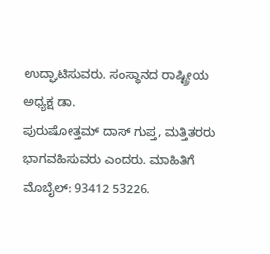ಉದ್ಘಾಟಿಸುವರು. ಸಂಸ್ಥಾನದ ರಾಷ್ಟ್ರೀಯ ಅಧ್ಯಕ್ಷ ಡಾ.
ಪುರುಷೋತ್ತಮ್ ದಾಸ್ ಗುಪ್ತ, ಮತ್ತಿತರರು ಭಾಗವಹಿಸುವರು ಎಂದರು. ಮಾಹಿತಿಗೆ ಮೊಬೈಲ್: 93412 53226.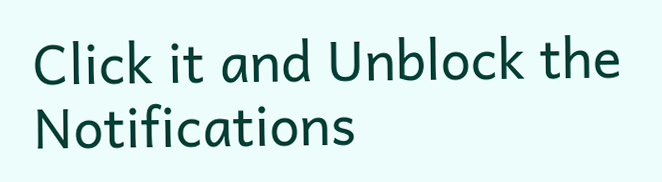Click it and Unblock the Notifications